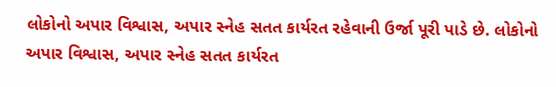લોકોનો અપાર વિશ્વાસ, અપાર સ્નેહ સતત કાર્યરત રહેવાની ઉર્જા પૂરી પાડે છે. લોકોનો અપાર વિશ્વાસ, અપાર સ્નેહ સતત કાર્યરત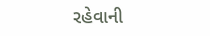રહેવાની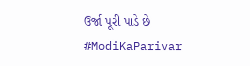ઉર્જા પૂરી પાડે છે #ModiKaParivar